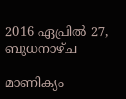2016 ഏപ്രിൽ 27, ബുധനാഴ്‌ച

മാണിക്യം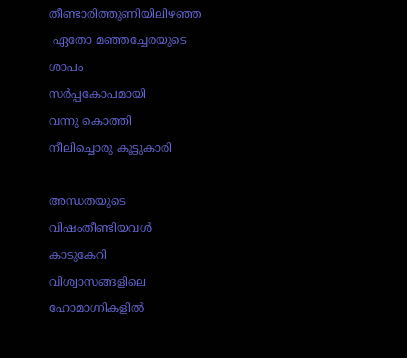തീണ്ടാരിത്തുണിയിലിഴഞ്ഞ
 ഏതോ മഞ്ഞച്ചേരയുടെ
ശാപം
സർപ്പകോപമായി
വന്നു കൊത്തി
നീലിച്ചൊരു കൂട്ടുകാരി

അന്ധതയുടെ
വിഷംതീണ്ടിയവൾ
കാടുകേറി
വിശ്വാസങ്ങളിലെ
ഹോമാഗ്നികളിൽ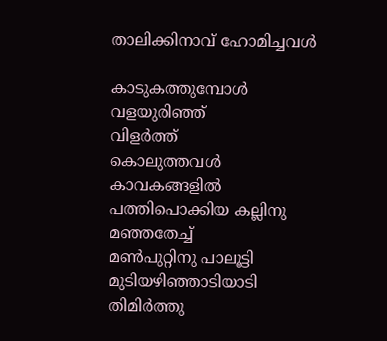താലിക്കിനാവ് ഹോമിച്ചവൾ

കാടുകത്തുമ്പോൾ
വളയുരിഞ്ഞ്
വിളർത്ത്
കൊലുത്തവൾ
കാവകങ്ങളിൽ
പത്തിപൊക്കിയ കല്ലിനു
മഞ്ഞതേച്ച്
മൺപുറ്റിനു പാലൂട്ടി
മുടിയഴിഞ്ഞാടിയാടി
തിമിർത്തു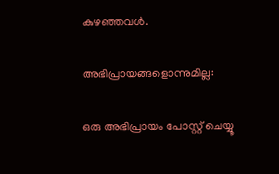കുഴഞ്ഞവൾ.

അഭിപ്രായങ്ങളൊന്നുമില്ല:

ഒരു അഭിപ്രായം പോസ്റ്റ് ചെയ്യൂ